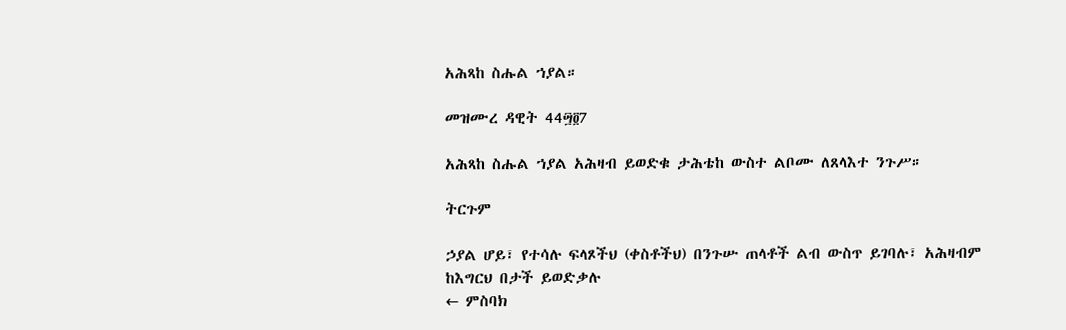አሕጻከ ስሑል ኀያል።

መዝሙረ ዳዊት 44፵፬7

አሕጻከ ስሑል ኀያል አሕዛብ ይወድቁ ታሕቴከ ውስተ ልቦሙ ለጸላእተ ንጉሥ።

ትርጉም

ኃያል ሆይ፣ የተሳሉ ፍላጾችህ (ቀስቶችህ) በንጉሡ ጠላቶች ልብ ውስጥ ይገባሉ፣ አሕዛብም ከእግርህ በታች ይወድቃሉ
← ምስባክ